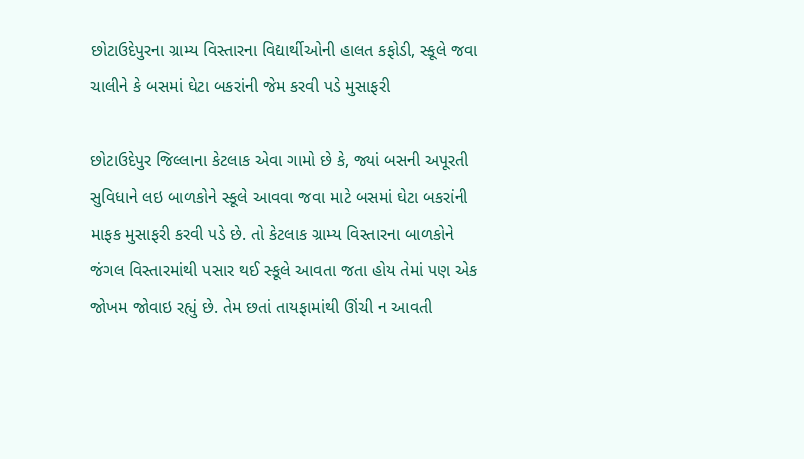છોટાઉદેપુરના ગ્રામ્ય વિસ્તારના વિદ્યાર્થીઓની હાલત કફોડી, સ્કૂલે જવા ચાલીને કે બસમાં ઘેટા બકરાંની જેમ કરવી પડે મુસાફરી

છોટાઉદેપુર જિલ્લાના કેટલાક એવા ગામો છે કે, જ્યાં બસની અપૂરતી સુવિધાને લઇ બાળકોને સ્કૂલે આવવા જવા માટે બસમાં ઘેટા બકરાંની માફક મુસાફરી કરવી પડે છે. તો કેટલાક ગ્રામ્ય વિસ્તારના બાળકોને જંગલ વિસ્તારમાંથી પસાર થઈ સ્કૂલે આવતા જતા હોય તેમાં પણ એક જોખમ જોવાઇ રહ્યું છે. તેમ છતાં તાયફામાંથી ઊંચી ન આવતી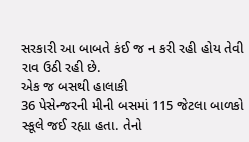સરકારી આ બાબતે કંઈ જ ન કરી રહી હોય તેવી રાવ ઉઠી રહી છે.
એક જ બસથી હાલાકી
36 પેસેન્જરની મીની બસમાં 115 જેટલા બાળકો સ્કૂલે જઈ રહ્યા હતા. તેનો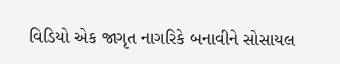વિડિયો એક જાગૃત નાગરિકે બનાવીને સોસાયલ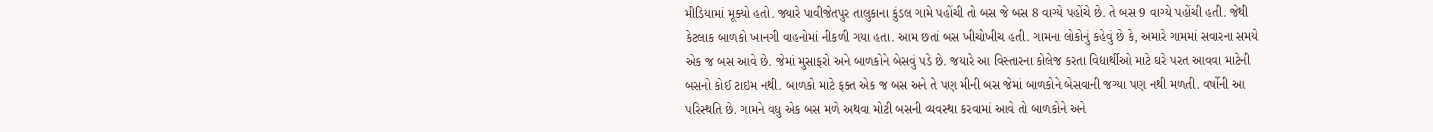મીડિયામાં મૂક્યો હતો. જ્યારે પાવીજેતપુર તાલુકાના કુંડલ ગામે પહોંચી તો બસ જે બસ 8 વાગ્યે પહોંચે છે. તે બસ 9 વાગ્યે પહોંચી હતી. જેથી કેટલાક બાળકો ખાનગી વાહનોમાં નીકળી ગયા હતા. આમ છતાં બસ ખીચોખીચ હતી. ગામના લોકોનું કહેવું છે કે, અમારે ગામમાં સવારના સમયે એક જ બસ આવે છે. જેમાં મુસાફરો અને બાળકોને બેસવું પડે છે. જયારે આ વિસ્તારના કોલેજ કરતા વિદ્યાર્થીઓ માટે ઘરે પરત આવવા માટેની બસનો કોઈ ટાઇમ નથી. બાળકો માટે ફક્ત એક જ બસ અને તે પણ મીની બસ જેમાં બાળકોને બેસવાની જગ્યા પણ નથી મળતી. વર્ષોની આ પરિસ્થતિ છે. ગામને વધુ એક બસ મળે અથવા મોટી બસની વ્યવસ્થા કરવામાં આવે તો બાળકોને અને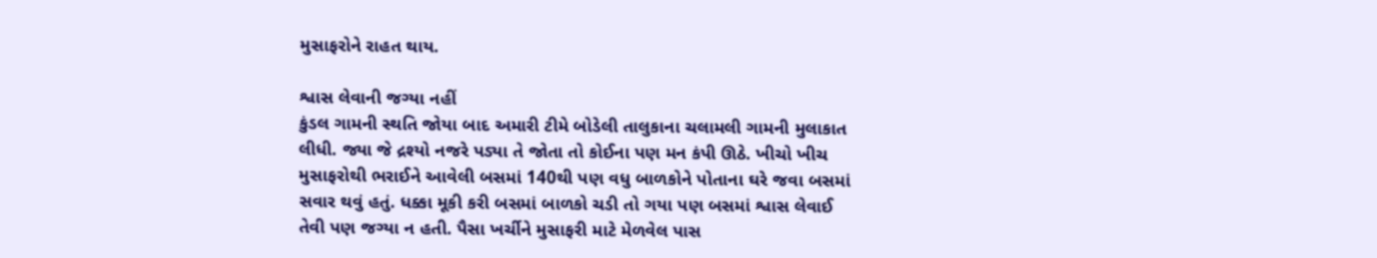મુસાફરોને રાહત થાય.

શ્વાસ લેવાની જગ્યા નહીં
કુંડલ ગામની સ્થતિ જોયા બાદ અમારી ટીમે બોડેલી તાલુકાના ચલામલી ગામની મુલાકાત લીધી. જ્યા જે દ્રશ્યો નજરે પડ્યા તે જોતા તો કોઈના પણ મન કંપી ઊઠે. ખીચો ખીચ મુસાફરોથી ભરાઈને આવેલી બસમાં 140થી પણ વધુ બાળકોને પોતાના ઘરે જવા બસમાં સવાર થવું હતું. ધક્કા મૂકી કરી બસમાં બાળકો ચડી તો ગયા પણ બસમાં શ્વાસ લેવાઈ તેવી પણ જગ્યા ન હતી. પૈસા ખર્ચીને મુસાફરી માટે મેળવેલ પાસ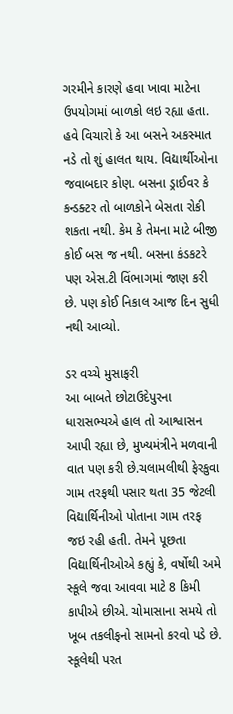ગરમીને કારણે હવા ખાવા માટેના ઉપયોગમાં બાળકો લઇ રહ્યા હતા. હવે વિચારો કે આ બસને અકસ્માત નડે તો શું હાલત થાય. વિદ્યાર્થીઓના જવાબદાર કોણ. બસના ડ્રાઈવર કે કન્ડક્ટર તો બાળકોને બેસતા રોકી શકતા નથી. કેમ કે તેમના માટે બીજી કોઈ બસ જ નથી. બસના કંડકટરે પણ એસ.ટી વિંભાગમાં જાણ કરી છે. પણ કોઈ નિકાલ આજ દિન સુધી નથી આવ્યો.

ડર વચ્ચે મુસાફરી
આ બાબતે છોટાઉદેપુરના ધારાસભ્યએ હાલ તો આશ્વાસન આપી રહ્યા છે, મુખ્યમંત્રીને મળવાની વાત પણ કરી છે.ચલામલીથી ફેરકુવા ગામ તરફથી પસાર થતા 35 જેટલી વિદ્યાર્થિનીઓ પોતાના ગામ તરફ જઇ રહી હતી. તેમને પૂછતા વિદ્યાર્થિનીઓએ કહ્યું કે, વર્ષોથી અમે સ્કૂલે જવા આવવા માટે 8 કિમી કાપીએ છીએ. ચોમાસાના સમયે તો ખૂબ તકલીફનો સામનો કરવો પડે છે. સ્કૂલેથી પરત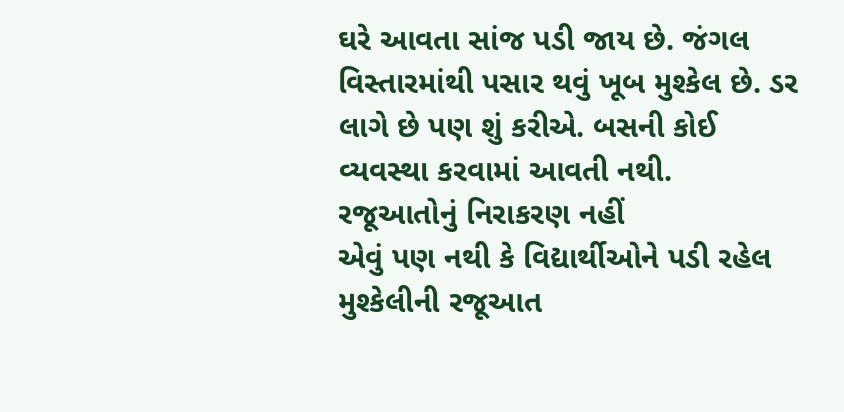ઘરે આવતા સાંજ પડી જાય છે. જંગલ વિસ્તારમાંથી પસાર થવું ખૂબ મુશ્કેલ છે. ડર લાગે છે પણ શું કરીએ. બસની કોઈ વ્યવસ્થા કરવામાં આવતી નથી.
રજૂઆતોનું નિરાકરણ નહીં
એવું પણ નથી કે વિદ્યાર્થીઓને પડી રહેલ મુશ્કેલીની રજૂઆત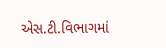એસ.ટી.વિભાગમાં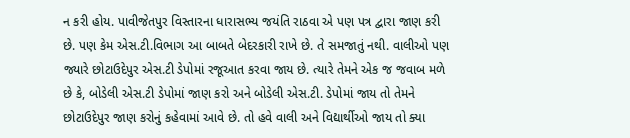ન કરી હોય. પાવીજેતપુર વિસ્તારના ધારાસભ્ય જયંતિ રાઠવા એ પણ પત્ર દ્વારા જાણ કરી છે. પણ કેમ એસ.ટી.વિભાગ આ બાબતે બેદરકારી રાખે છે. તે સમજાતું નથી. વાલીઓ પણ જ્યારે છોટાઉદેપુર એસ.ટી ડેપોમાં રજૂઆત કરવા જાય છે. ત્યારે તેમને એક જ જવાબ મળે છે કે, બોડેલી એસ.ટી ડેપોમાં જાણ કરો અને બોડેલી એસ.ટી. ડેપોમાં જાય તો તેમને છોટાઉદેપુર જાણ કરોનું કહેવામાં આવે છે. તો હવે વાલી અને વિદ્યાર્થીઓ જાય તો ક્યા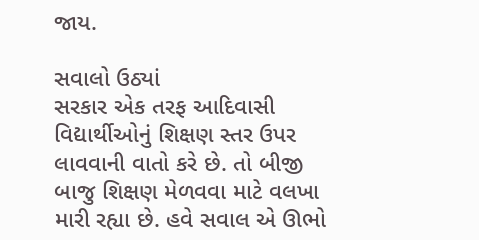જાય.

સવાલો ઉઠ્યાં
સરકાર એક તરફ આદિવાસી વિદ્યાર્થીઓનું શિક્ષણ સ્તર ઉપર લાવવાની વાતો કરે છે. તો બીજી બાજુ શિક્ષણ મેળવવા માટે વલખા મારી રહ્યા છે. હવે સવાલ એ ઊભો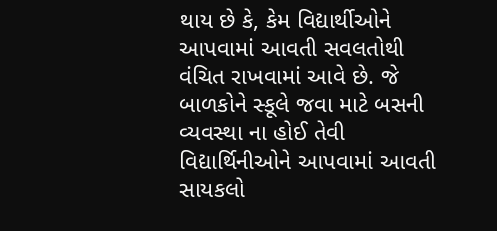થાય છે કે, કેમ વિદ્યાર્થીઓને આપવામાં આવતી સવલતોથી વંચિત રાખવામાં આવે છે. જે બાળકોને સ્કૂલે જવા માટે બસની વ્યવસ્થા ના હોઈ તેવી વિદ્યાર્થિનીઓને આપવામાં આવતી સાયકલો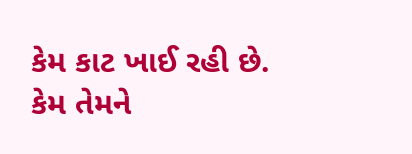કેમ કાટ ખાઈ રહી છે. કેમ તેમને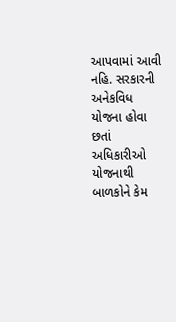આપવામાં આવી નહિ. સરકારની અનેકવિધ યોજના હોવા છતાં અધિકારીઓ યોજનાથી બાળકોને કેમ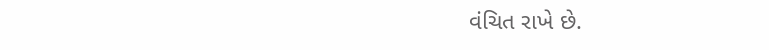વંચિત રાખે છે.